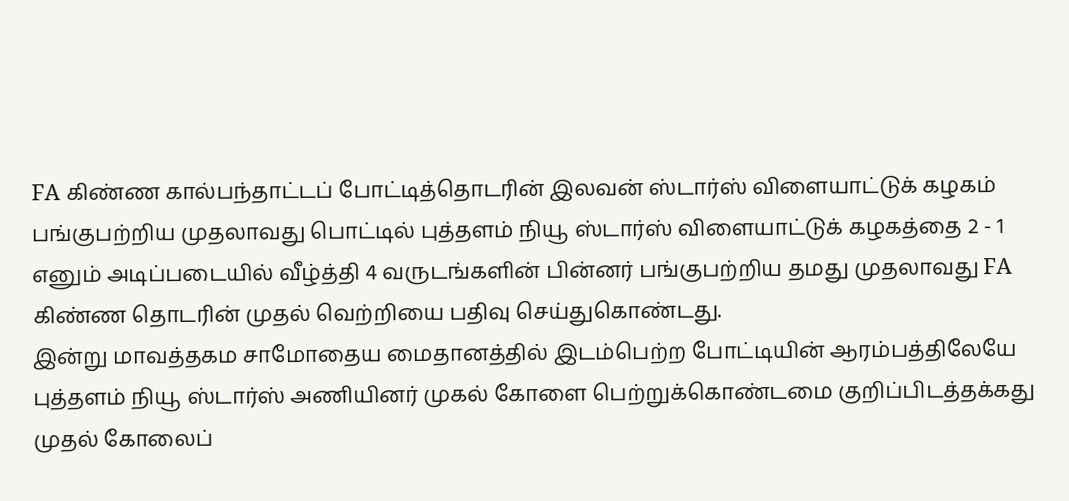FA கிண்ண கால்பந்தாட்டப் போட்டித்தொடரின் இலவன் ஸ்டார்ஸ் விளையாட்டுக் கழகம் பங்குபற்றிய முதலாவது பொட்டில் புத்தளம் நியூ ஸ்டார்ஸ் விளையாட்டுக் கழகத்தை 2 - 1 எனும் அடிப்படையில் வீழ்த்தி 4 வருடங்களின் பின்னர் பங்குபற்றிய தமது முதலாவது FA கிண்ண தொடரின் முதல் வெற்றியை பதிவு செய்துகொண்டது.
இன்று மாவத்தகம சாமோதைய மைதானத்தில் இடம்பெற்ற போட்டியின் ஆரம்பத்திலேயே புத்தளம் நியூ ஸ்டார்ஸ் அணியினர் முகல் கோளை பெற்றுக்கொண்டமை குறிப்பிடத்தக்கது முதல் கோலைப்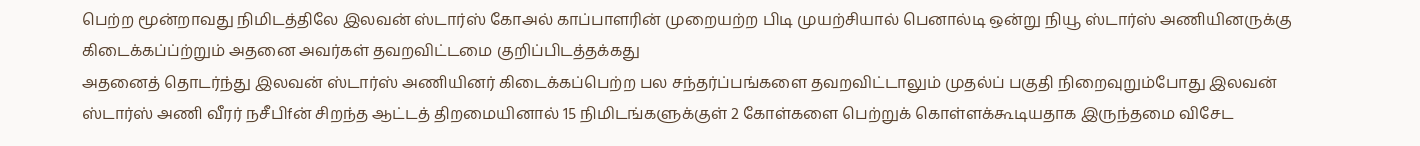பெற்ற மூன்றாவது நிமிடத்திலே இலவன் ஸ்டார்ஸ் கோஅல் காப்பாளரின் முறையற்ற பிடி முயற்சியால் பெனால்டி ஒன்று நியூ ஸ்டார்ஸ் அணியினருக்கு கிடைக்கப்ப்ற்றும் அதனை அவர்கள் தவறவிட்டமை குறிப்பிடத்தக்கது
அதனைத் தொடர்ந்து இலவன் ஸ்டார்ஸ் அணியினர் கிடைக்கப்பெற்ற பல சந்தர்ப்பங்களை தவறவிட்டாலும் முதல்ப் பகுதி நிறைவுறும்போது இலவன் ஸ்டார்ஸ் அணி வீரர் நசீபிfன் சிறந்த ஆட்டத் திறமையினால் 15 நிமிடங்களுக்குள் 2 கோள்களை பெற்றுக் கொள்ளக்கூடியதாக இருந்தமை விசேட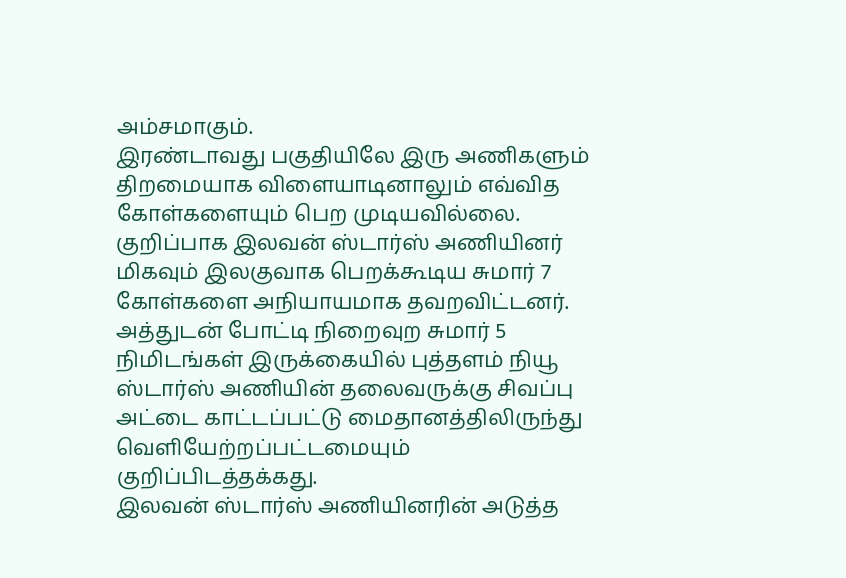அம்சமாகும்.
இரண்டாவது பகுதியிலே இரு அணிகளும் திறமையாக விளையாடினாலும் எவ்வித கோள்களையும் பெற முடியவில்லை. குறிப்பாக இலவன் ஸ்டார்ஸ் அணியினர் மிகவும் இலகுவாக பெறக்கூடிய சுமார் 7 கோள்களை அநியாயமாக தவறவிட்டனர்.
அத்துடன் போட்டி நிறைவுற சுமார் 5 நிமிடங்கள் இருக்கையில் புத்தளம் நியூ ஸ்டார்ஸ் அணியின் தலைவருக்கு சிவப்பு அட்டை காட்டப்பட்டு மைதானத்திலிருந்து வெளியேற்றப்பட்டமையும் குறிப்பிடத்தக்கது.
இலவன் ஸ்டார்ஸ் அணியினரின் அடுத்த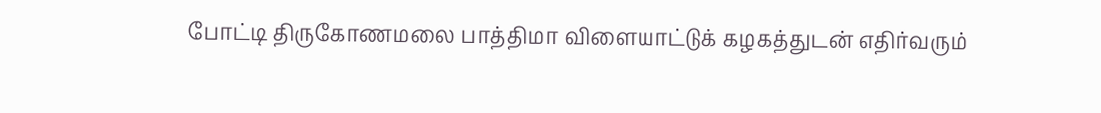போட்டி திருகோணமலை பாத்திமா விளையாட்டுக் கழகத்துடன் எதிர்வரும்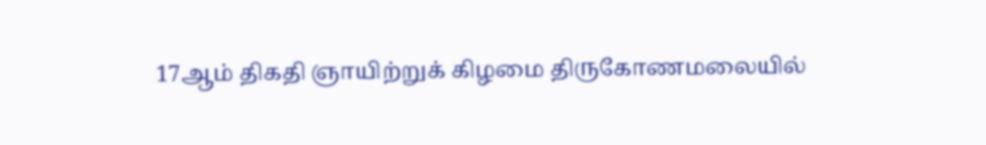17ஆம் திகதி ஞாயிற்றுக் கிழமை திருகோணமலையில்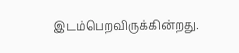இடம்பெறவிருக்கின்றது.